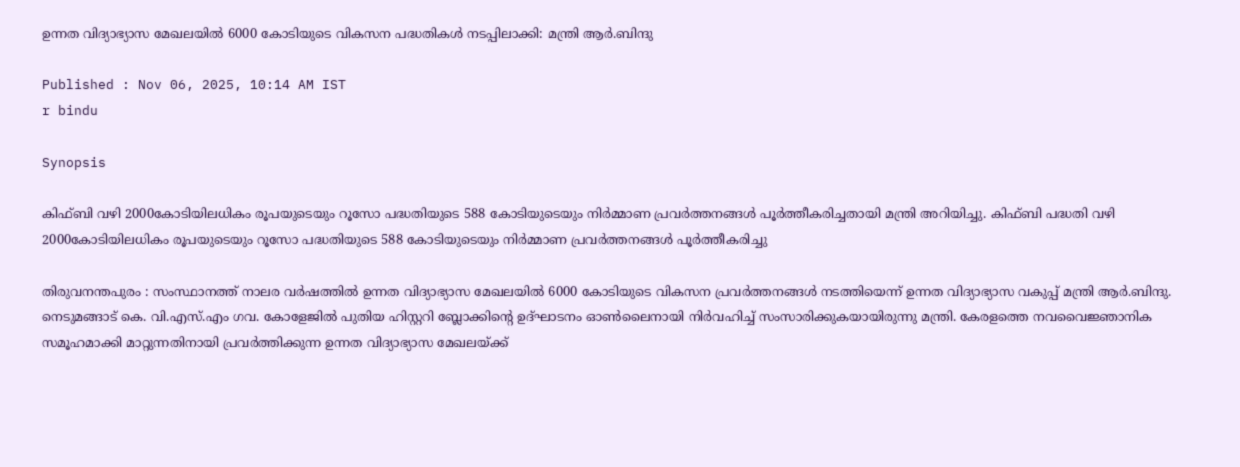ഉന്നത വിദ്യാഭ്യാസ മേഖലയിൽ 6000 കോടിയുടെ വികസന പദ്ധതികൾ നടപ്പിലാക്കി: മന്ത്രി ആർ.ബിന്ദു

Published : Nov 06, 2025, 10:14 AM IST
r bindu

Synopsis

കിഫ്ബി വഴി 2000കോടിയിലധികം രൂപയുടെയും റൂസോ പദ്ധതിയുടെ 588 കോടിയുടെയും നിർമ്മാണ പ്രവർത്തനങ്ങൾ പൂർത്തീകരിച്ചതായി മന്ത്രി അറിയിച്ചു. കിഫ്ബി പദ്ധതി വഴി 2000കോടിയിലധികം രൂപയുടെയും റൂസോ പദ്ധതിയുടെ 588 കോടിയുടെയും നിർമ്മാണ പ്രവർത്തനങ്ങൾ പൂർത്തീകരിച്ചു

തിരുവനന്തപുരം : സംസ്ഥാനത്ത് നാലര വർഷത്തിൽ ഉന്നത വിദ്യാഭ്യാസ മേഖലയിൽ 6000 കോടിയുടെ വികസന പ്രവർത്തനങ്ങൾ നടത്തിയെന്ന് ഉന്നത വിദ്യാഭ്യാസ വകുപ്പ് മന്ത്രി ആർ.ബിന്ദു. നെടുമങ്ങാട് കെ. വി.എസ്.എം ഗവ. കോളേജിൽ പുതിയ ഹിസ്റ്ററി ബ്ലോക്കിൻ്റെ ഉദ്ഘാടനം ഓൺലൈനായി നിർവഹിച്ച് സംസാരിക്കുകയായിരുന്നു മന്ത്രി. കേരളത്തെ നവവൈജ്ഞാനിക സമൂഹമാക്കി മാറ്റുന്നതിനായി പ്രവർത്തിക്കുന്ന ഉന്നത വിദ്യാഭ്യാസ മേഖലയ്ക്ക്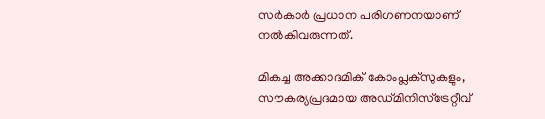സർകാർ പ്രധാന പരിഗണനയാണ് നൽകിവരുന്നത്.

മികച്ച അക്കാദമിക് കോംപ്ലക്സുകളും, സൗകര്യപ്രദമായ അഡ്മിനിസ്ട്രേറ്റീവ്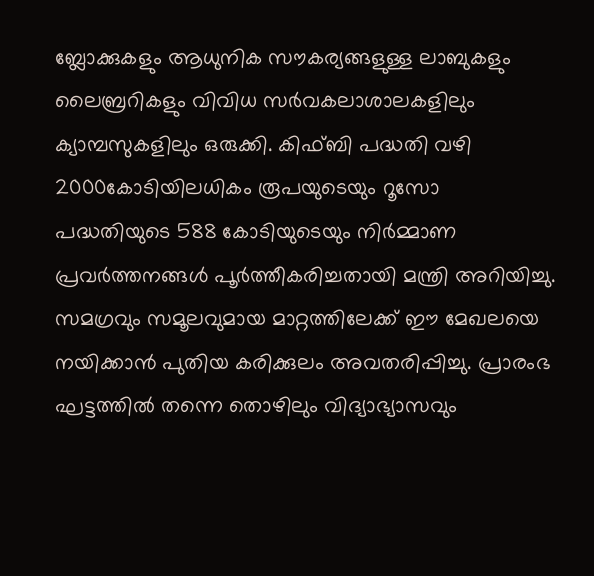ബ്ലോക്കുകളും ആധുനിക സൗകര്യങ്ങളുള്ള ലാബുകളും ലൈബ്രറികളും വിവിധ സർവകലാശാലകളിലും ക്യാമ്പസുകളിലും ഒരുക്കി. കിഫ്ബി പദ്ധതി വഴി 2000കോടിയിലധികം രൂപയുടെയും റൂസോ പദ്ധതിയുടെ 588 കോടിയുടെയും നിർമ്മാണ പ്രവർത്തനങ്ങൾ പൂർത്തീകരിച്ചതായി മന്ത്രി അറിയിച്ചു. സമഗ്രവും സമൂലവുമായ മാറ്റത്തിലേക്ക് ഈ മേഖലയെ നയിക്കാൻ പുതിയ കരിക്കുലം അവതരിപ്പിച്ചു. പ്രാരംഭ ഘട്ടത്തിൽ തന്നെ തൊഴിലും വിദ്യാഭ്യാസവും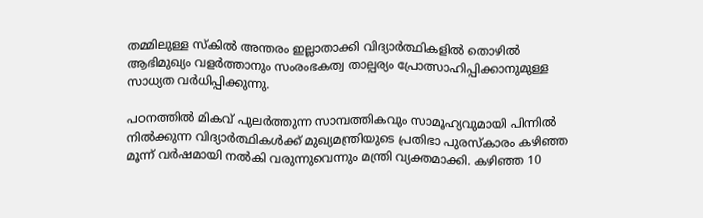തമ്മിലുള്ള സ്‌കിൽ അന്തരം ഇല്ലാതാക്കി വിദ്യാർത്ഥികളിൽ തൊഴിൽ ആഭിമുഖ്യം വളർത്താനും സംരംഭകത്വ താല്പര്യം പ്രോത്സാഹിപ്പിക്കാനുമുള്ള സാധ്യത വർധിപ്പിക്കുന്നു.

പഠനത്തിൽ മികവ് പുലർത്തുന്ന സാമ്പത്തികവും സാമൂഹ്യവുമായി പിന്നിൽ നിൽക്കുന്ന വിദ്യാർത്ഥികൾക്ക് മുഖ്യമന്ത്രിയുടെ പ്രതിഭാ പുരസ്കാരം കഴിഞ്ഞ മൂന്ന് വർഷമായി നൽകി വരുന്നുവെന്നും മന്ത്രി വ്യക്തമാക്കി. കഴിഞ്ഞ 10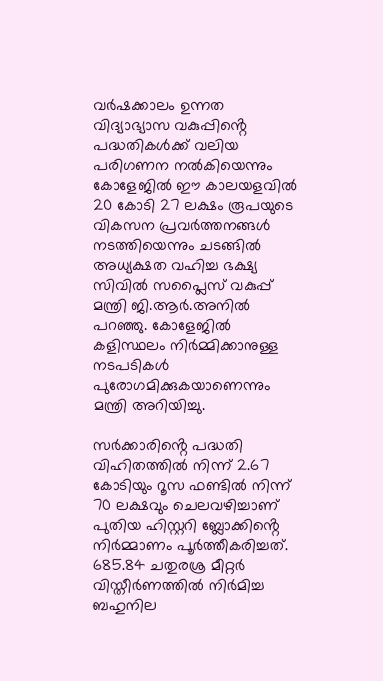വർഷക്കാലം ഉന്നത വിദ്യാഭ്യാസ വകുപ്പിൻ്റെ പദ്ധതികൾക്ക് വലിയ പരിഗണന നൽകിയെന്നും കോളേജിൽ ഈ കാലയളവിൽ 20 കോടി 27 ലക്ഷം രൂപയുടെ വികസന പ്രവർത്തനങ്ങൾ നടത്തിയെന്നും ചടങ്ങിൽ അധ്യക്ഷത വഹിച്ച ഭക്ഷ്യ സിവിൽ സപ്ലൈസ് വകുപ്പ് മന്ത്രി ജി.ആർ.അനിൽ പറഞ്ഞു. കോളേജിൽ കളിസ്ഥലം നിർമ്മിക്കാനുള്ള നടപടികൾ പുരോഗമിക്കുകയാണെന്നും മന്ത്രി അറിയിച്ചു.

സർക്കാരിൻ്റെ പദ്ധതി വിഹിതത്തിൽ നിന്ന് 2.67 കോടിയും റൂസ ഫണ്ടിൽ നിന്ന് 70 ലക്ഷവും ചെലവഴിച്ചാണ് പുതിയ ഹിസ്റ്ററി ബ്ലോക്കിൻ്റെ നിർമ്മാണം പൂർത്തീകരിച്ചത്. 685.84 ചതുരശ്ര മീറ്റർ വിസ്തീർണത്തിൽ നിർമിച്ച ബഹുനില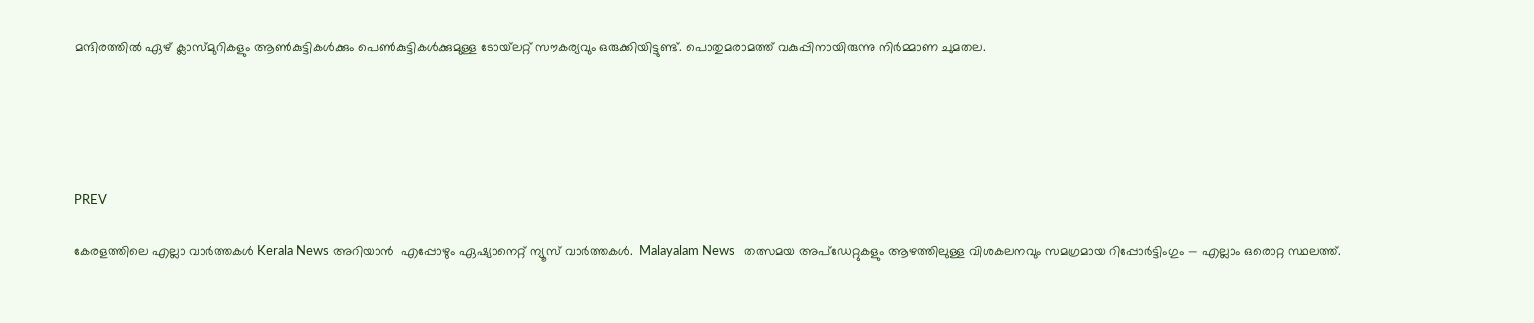മന്ദിരത്തിൽ ഏഴ് ക്ലാസ്മുറികളും ആൺകുട്ടികൾക്കും പെൺകുട്ടികൾക്കുമുള്ള ടോയ്‌ലറ്റ് സൗകര്യവും ഒരുക്കിയിട്ടുണ്ട്. പൊതുമരാമത്ത് വകുപ്പിനായിരുന്നു നിർമ്മാണ ചുമതല.





PREV

കേരളത്തിലെ എല്ലാ വാർത്തകൾ Kerala News അറിയാൻ  എപ്പോഴും ഏഷ്യാനെറ്റ് ന്യൂസ് വാർത്തകൾ.  Malayalam News   തത്സമയ അപ്‌ഡേറ്റുകളും ആഴത്തിലുള്ള വിശകലനവും സമഗ്രമായ റിപ്പോർട്ടിംഗും — എല്ലാം ഒരൊറ്റ സ്ഥലത്ത്.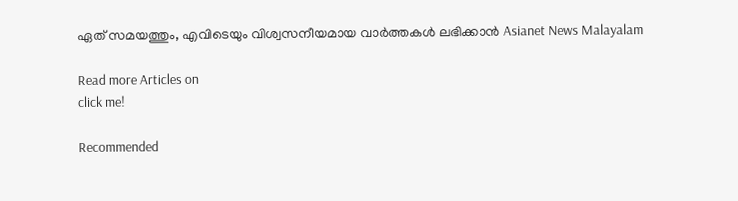ഏത് സമയത്തും, എവിടെയും വിശ്വസനീയമായ വാർത്തകൾ ലഭിക്കാൻ Asianet News Malayalam

Read more Articles on
click me!

Recommended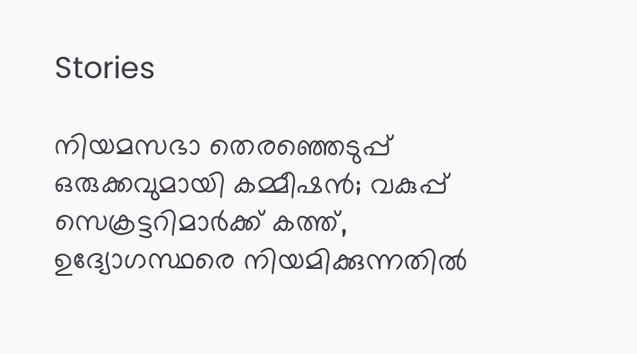Stories

നിയമസഭാ തെരഞ്ഞെടുപ്പ് ഒരുക്കവുമായി കമ്മീഷൻ; വകുപ്പ് സെക്രട്ടറിമാര്‍ക്ക് കത്ത്, ഉദ്യോഗസ്ഥരെ നിയമിക്കുന്നതിൽ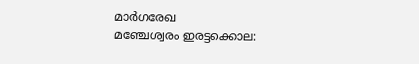മാര്‍ഗരേഖ
മഞ്ചേശ്വരം ഇരട്ടക്കൊല: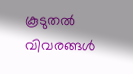കൂടുതൽ വിവരങ്ങൾ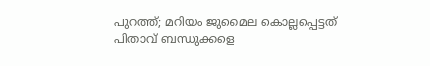പുറത്ത്; മറിയം ജുമൈല കൊല്ലപ്പെട്ടത് പിതാവ് ബന്ധുക്കളെ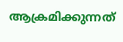ആക്രമിക്കുന്നത്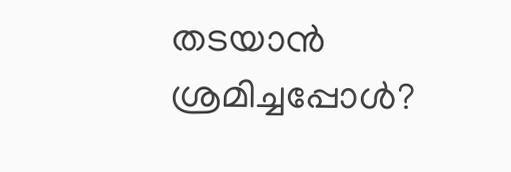തടയാൻ ശ്രമിച്ചപ്പോൾ?